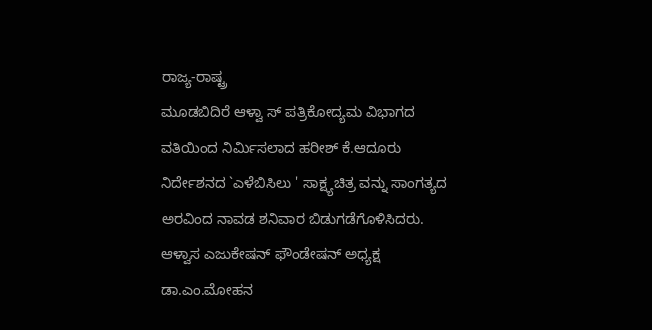ರಾಜ್ಯ-ರಾಷ್ಟ್ರ
ಮೂಡಬಿದಿರೆ ಆಳ್ವಾ ಸ್ ಪತ್ರಿಕೋದ್ಯಮ ವಿಭಾಗದ ವತಿಯಿಂದ ನಿರ್ಮಿಸಲಾದ ಹರೀಶ್ ಕೆ.ಆದೂರು ನಿರ್ದೇಶನದ `ಎಳೆಬಿಸಿಲು ' ಸಾಕ್ಷ್ಯಚಿತ್ರ ವನ್ನು ಸಾಂಗತ್ಯದ ಅರವಿಂದ ನಾವಡ ಶನಿವಾರ ಬಿಡುಗಡೆಗೊಳಿಸಿದರು. ಆಳ್ವಾಸ ಎಜುಕೇಷನ್ ಫೌಂಡೇಷನ್ ಅಧ್ಯಕ್ಷ ಡಾ.ಎಂ.ಮೋಹನ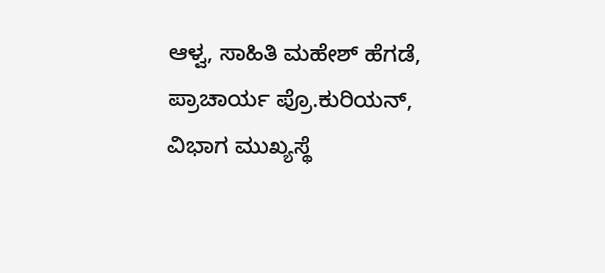ಆಳ್ವ, ಸಾಹಿತಿ ಮಹೇಶ್ ಹೆಗಡೆ, ಪ್ರಾಚಾರ್ಯ ಪ್ರೊ.ಕುರಿಯನ್, ವಿಭಾಗ ಮುಖ್ಯಸ್ಥೆ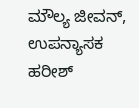ಮೌಲ್ಯ ಜೀವನ್, ಉಪನ್ಯಾಸಕ ಹರೀಶ್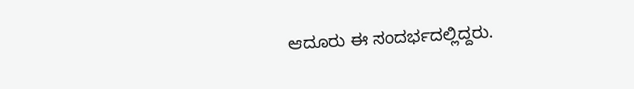ಆದೂರು ಈ ಸಂದರ್ಭದಲ್ಲಿದ್ದರು.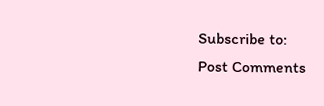Subscribe to:
Post Comments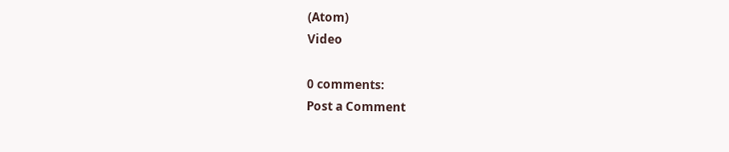(Atom)
Video

0 comments:
Post a Comment